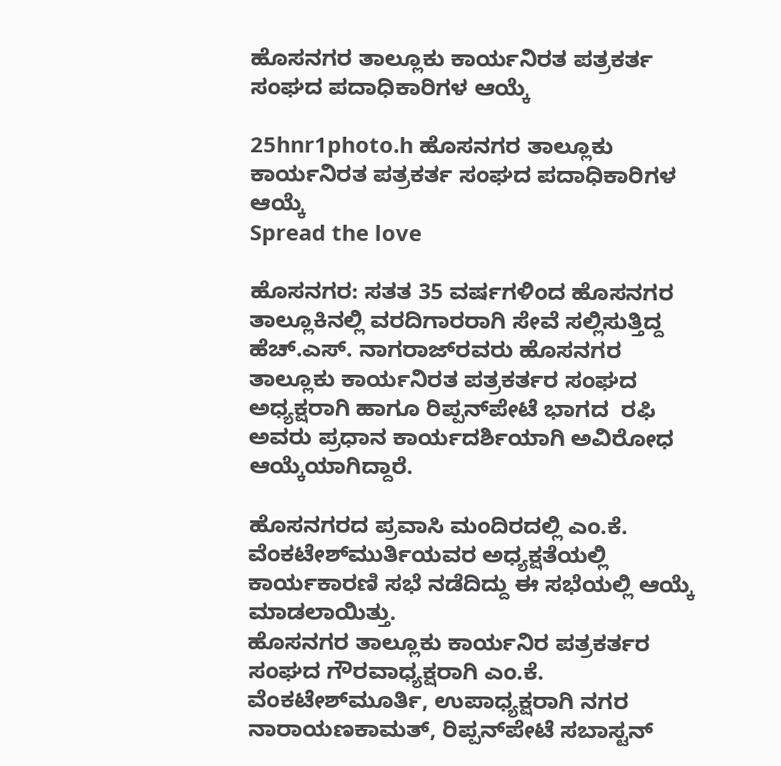ಹೊಸನಗರ ತಾಲ್ಲೂಕು ಕಾರ್ಯನಿರತ ಪತ್ರಕರ್ತ ಸಂಘದ ಪದಾಧಿಕಾರಿಗಳ ಆಯ್ಕೆ

25hnr1photo.h ಹೊಸನಗರ ತಾಲ್ಲೂಕು ಕಾರ್ಯನಿರತ ಪತ್ರಕರ್ತ ಸಂಘದ ಪದಾಧಿಕಾರಿಗಳ ಆಯ್ಕೆ
Spread the love

ಹೊಸನಗರ: ಸತತ 35 ವರ್ಷಗಳಿಂದ ಹೊಸನಗರ ತಾಲ್ಲೂಕಿನಲ್ಲಿ ವರದಿಗಾರರಾಗಿ ಸೇವೆ ಸಲ್ಲಿಸುತ್ತಿದ್ದ ಹೆಚ್.ಎಸ್. ನಾಗರಾಜ್‌ರವರು ಹೊಸನಗರ ತಾಲ್ಲೂಕು ಕಾರ್ಯನಿರತ ಪತ್ರಕರ್ತರ ಸಂಘದ ಅಧ್ಯಕ್ಷರಾಗಿ ಹಾಗೂ ರಿಪ್ಪನ್‌ಪೇಟೆ ಭಾಗದ  ರಫಿ ಅವರು ಪ್ರಧಾನ ಕಾರ್ಯದರ್ಶಿಯಾಗಿ ಅವಿರೋಧ ಆಯ್ಕೆಯಾಗಿದ್ದಾರೆ.

ಹೊಸನಗರದ ಪ್ರವಾಸಿ ಮಂದಿರದಲ್ಲಿ ಎಂ.ಕೆ. ವೆಂಕಟೇಶ್‌ಮುರ್ತಿಯವರ ಅಧ್ಯಕ್ಷತೆಯಲ್ಲಿ ಕಾರ್ಯಕಾರಣಿ ಸಭೆ ನಡೆದಿದ್ದು ಈ ಸಭೆಯಲ್ಲಿ ಆಯ್ಕೆ ಮಾಡಲಾಯಿತ್ತು.
ಹೊಸನಗರ ತಾಲ್ಲೂಕು ಕಾರ್ಯನಿರ ಪತ್ರಕರ್ತರ ಸಂಘದ ಗೌರವಾಧ್ಯಕ್ಷರಾಗಿ ಎಂ.ಕೆ. ವೆಂಕಟೇಶ್‌ಮೂರ್ತಿ, ಉಪಾಧ್ಯಕ್ಷರಾಗಿ ನಗರ ನಾರಾಯಣಕಾಮತ್, ರಿಪ್ಪನ್‌ಪೇಟೆ ಸಬಾಸ್ಟನ್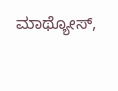ಮಾಥ್ಯೋಸ್,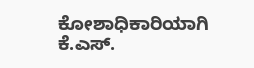ಕೋಶಾಧಿಕಾರಿಯಾಗಿ ಕೆ.ಎಸ್.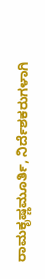ರಾಮಕೃಷ್ಣಮೂರ್ತಿ, ನಿರ್ದೆಶಕರುಗಳಾಗಿ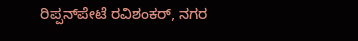ರಿಪ್ಪನ್‌ಪೇಟೆ ರವಿಶಂಕರ್, ನಗರ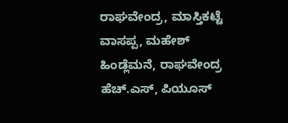ರಾಘವೇಂದ್ರ, ಮಾಸ್ತಿಕಟ್ಟೆ ವಾಸಪ್ಪ, ಮಹೇಶ್ ಹಿಂಡ್ಲೆಮನೆ, ರಾಘವೇಂದ್ರ ಹೆಚ್.ಎಸ್, ಪಿಯೂಸ್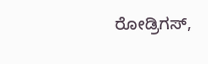ರೋಡ್ರಿಗಸ್,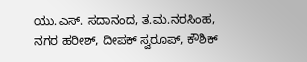ಯು.ಎಸ್. ಸದಾನಂದ, ತ.ಮ.ನರಸಿಂಹ, ನಗರ ಹರೀಶ್, ದೀಪಕ್ ಸ್ವರೂಪ್, ಕೌಶಿಕ್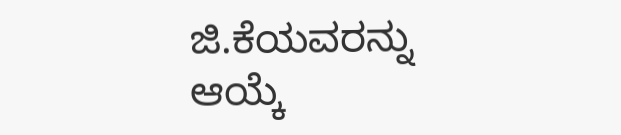ಜಿ.ಕೆಯವರನ್ನು ಆಯ್ಕೆ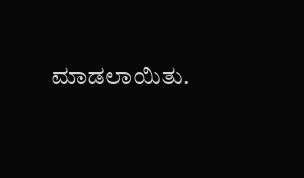ಮಾಡಲಾಯಿತು.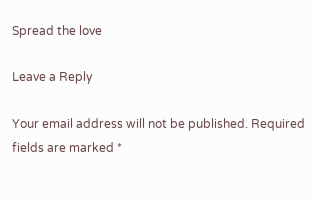Spread the love

Leave a Reply

Your email address will not be published. Required fields are marked *